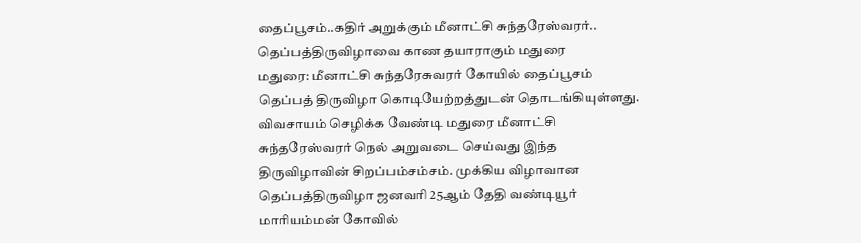தைப்பூசம்..கதிர் அறுக்கும் மீனாட்சி சுந்தரேஸ்வரர்.. தெப்பத்திருவிழாவை காண தயாராகும் மதுரை
மதுரை: மீனாட்சி சுந்தரேசுவரர் கோயில் தைப்பூசம் தெப்பத் திருவிழா கொடியேற்றத்துடன் தொடங்கியுள்ளது. விவசாயம் செழிக்க வேண்டி மதுரை மீனாட்சி சுந்தரேஸ்வரர் நெல் அறுவடை செய்வது இந்த திருவிழாவின் சிறப்பம்சம்சம். முக்கிய விழாவான தெப்பத்திருவிழா ஜனவரி 25ஆம் தேதி வண்டியூர் மாரியம்மன் கோவில்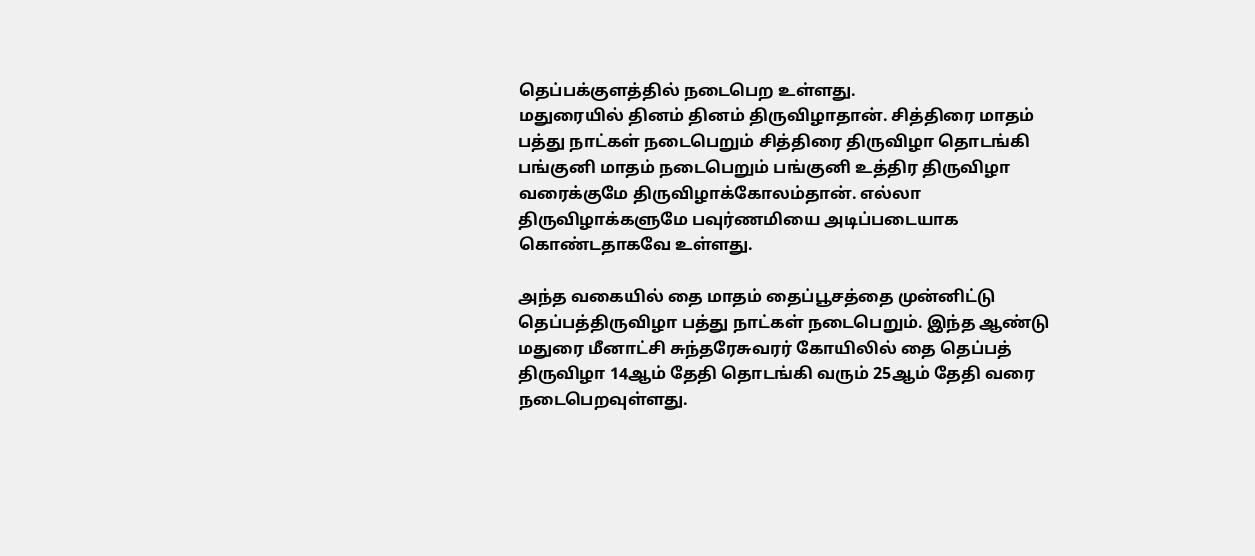தெப்பக்குளத்தில் நடைபெற உள்ளது.
மதுரையில் தினம் தினம் திருவிழாதான். சித்திரை மாதம் பத்து நாட்கள் நடைபெறும் சித்திரை திருவிழா தொடங்கி பங்குனி மாதம் நடைபெறும் பங்குனி உத்திர திருவிழா வரைக்குமே திருவிழாக்கோலம்தான். எல்லா திருவிழாக்களுமே பவுர்ணமியை அடிப்படையாக கொண்டதாகவே உள்ளது.

அந்த வகையில் தை மாதம் தைப்பூசத்தை முன்னிட்டு தெப்பத்திருவிழா பத்து நாட்கள் நடைபெறும். இந்த ஆண்டு மதுரை மீனாட்சி சுந்தரேசுவரர் கோயிலில் தை தெப்பத் திருவிழா 14ஆம் தேதி தொடங்கி வரும் 25ஆம் தேதி வரை நடைபெறவுள்ளது.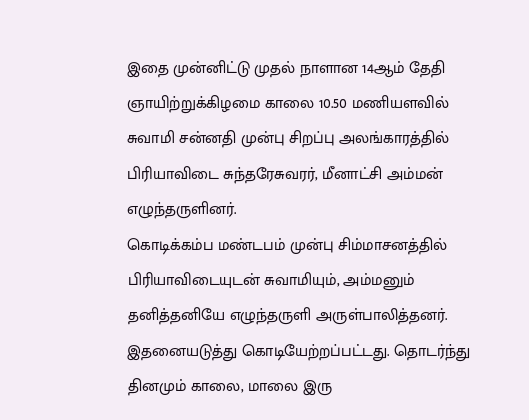இதை முன்னிட்டு முதல் நாளான 14ஆம் தேதி ஞாயிற்றுக்கிழமை காலை 10.50 மணியளவில் சுவாமி சன்னதி முன்பு சிறப்பு அலங்காரத்தில் பிரியாவிடை சுந்தரேசுவரர், மீனாட்சி அம்மன் எழுந்தருளினர்.
கொடிக்கம்ப மண்டபம் முன்பு சிம்மாசனத்தில் பிரியாவிடையுடன் சுவாமியும், அம்மனும் தனித்தனியே எழுந்தருளி அருள்பாலித்தனர். இதனையடுத்து கொடியேற்றப்பட்டது. தொடர்ந்து தினமும் காலை, மாலை இரு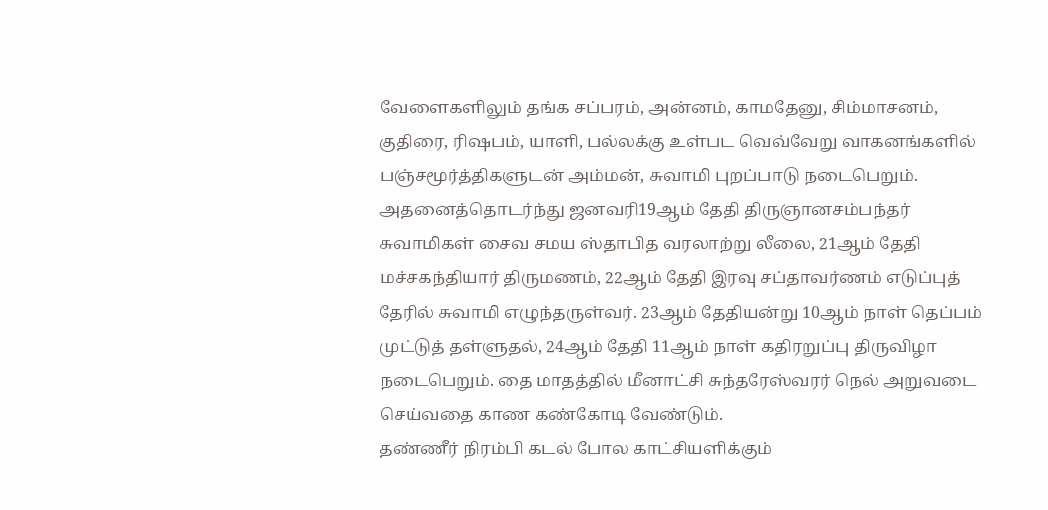வேளைகளிலும் தங்க சப்பரம், அன்னம், காமதேனு, சிம்மாசனம், குதிரை, ரிஷபம், யாளி, பல்லக்கு உள்பட வெவ்வேறு வாகனங்களில் பஞ்சமூர்த்திகளுடன் அம்மன், சுவாமி புறப்பாடு நடைபெறும்.
அதனைத்தொடர்ந்து ஜனவரி19ஆம் தேதி திருஞானசம்பந்தர் சுவாமிகள் சைவ சமய ஸ்தாபித வரலாற்று லீலை, 21ஆம் தேதி மச்சகந்தியார் திருமணம், 22ஆம் தேதி இரவு சப்தாவர்ணம் எடுப்புத் தேரில் சுவாமி எழுந்தருள்வர். 23ஆம் தேதியன்று 10ஆம் நாள் தெப்பம் முட்டுத் தள்ளுதல், 24ஆம் தேதி 11ஆம் நாள் கதிரறுப்பு திருவிழா நடைபெறும். தை மாதத்தில் மீனாட்சி சுந்தரேஸ்வரர் நெல் அறுவடை செய்வதை காண கண்கோடி வேண்டும்.
தண்ணீர் நிரம்பி கடல் போல காட்சியளிக்கும்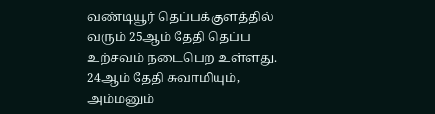வண்டியூர் தெப்பக்குளத்தில் வரும் 25ஆம் தேதி தெப்ப உற்சவம் நடைபெற உள்ளது. 24ஆம் தேதி சுவாமியும், அம்மனும்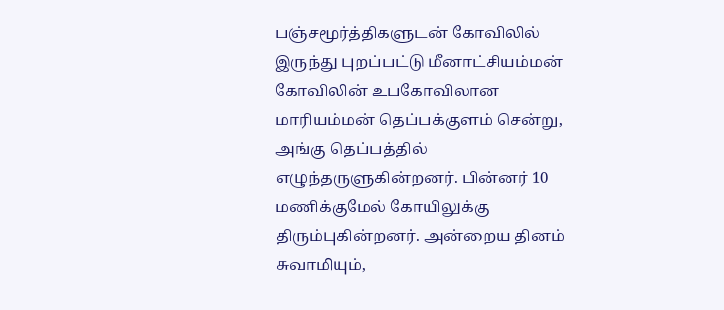பஞ்சமூர்த்திகளுடன் கோவிலில் இருந்து புறப்பட்டு மீனாட்சியம்மன் கோவிலின் உபகோவிலான மாரியம்மன் தெப்பக்குளம் சென்று, அங்கு தெப்பத்தில் எழுந்தருளுகின்றனர். பின்னர் 10 மணிக்குமேல் கோயிலுக்கு திரும்புகின்றனர். அன்றைய தினம் சுவாமியும்,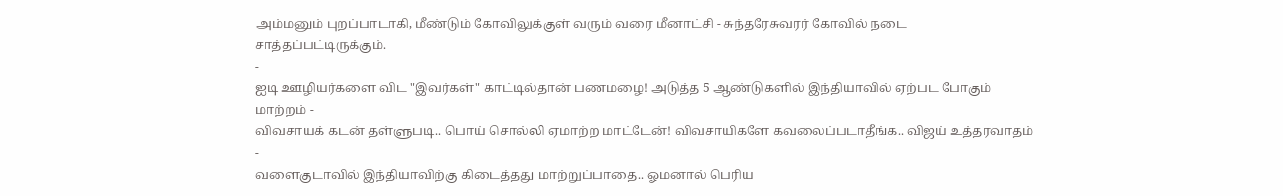அம்மனும் புறப்பாடாகி, மீண்டும் கோவிலுக்குள் வரும் வரை மீனாட்சி - சுந்தரேசுவரர் கோவில் நடை சாத்தப்பட்டிருக்கும்.
-
ஐடி ஊழியர்களை விட "இவர்கள்" காட்டில்தான் பணமழை! அடுத்த 5 ஆண்டுகளில் இந்தியாவில் ஏற்பட போகும் மாற்றம் -
விவசாயக் கடன் தள்ளுபடி.. பொய் சொல்லி ஏமாற்ற மாட்டேன்! விவசாயிகளே கவலைப்படாதீங்க.. விஜய் உத்தரவாதம் -
வளைகுடாவில் இந்தியாவிற்கு கிடைத்தது மாற்றுப்பாதை.. ஓமனால் பெரிய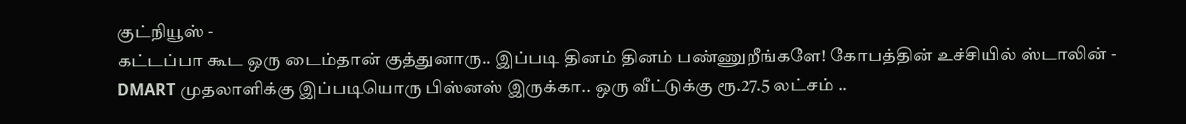குட்நியூஸ் -
கட்டப்பா கூட ஒரு டைம்தான் குத்துனாரு.. இப்படி தினம் தினம் பண்ணுறீங்களே! கோபத்தின் உச்சியில் ஸ்டாலின் -
DMART முதலாளிக்கு இப்படியொரு பிஸ்னஸ் இருக்கா.. ஒரு வீட்டுக்கு ரூ.27.5 லட்சம் ..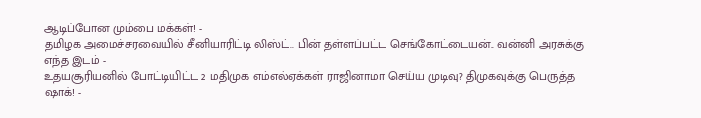ஆடிப்போன மும்பை மக்கள்! -
தமிழக அமைச்சரவையில் சீனியாரிட்டி லிஸ்ட்.. பின் தள்ளப்பட்ட செங்கோட்டையன்.. வன்னி அரசுக்கு எந்த இடம் -
உதயசூரியனில் போட்டியிட்ட 2 மதிமுக எம்எல்ஏக்கள் ராஜினாமா செய்ய முடிவு? திமுகவுக்கு பெருத்த ஷாக்! -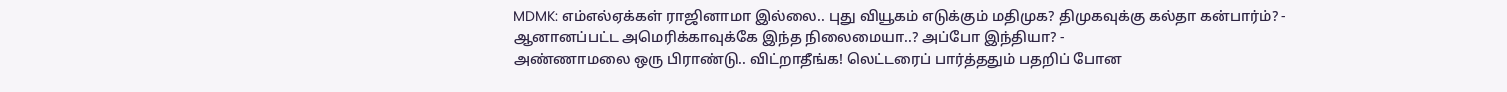MDMK: எம்எல்ஏக்கள் ராஜினாமா இல்லை.. புது வியூகம் எடுக்கும் மதிமுக? திமுகவுக்கு கல்தா கன்பார்ம்? -
ஆனானப்பட்ட அமெரிக்காவுக்கே இந்த நிலைமையா..? அப்போ இந்தியா? -
அண்ணாமலை ஒரு பிராண்டு.. விட்றாதீங்க! லெட்டரைப் பார்த்ததும் பதறிப் போன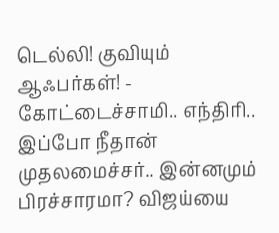டெல்லி! குவியும் ஆஃபர்கள்! -
கோட்டைச்சாமி.. எந்திரி.. இப்போ நீதான் முதலமைச்சர்.. இன்னமும் பிரச்சாரமா? விஜய்யை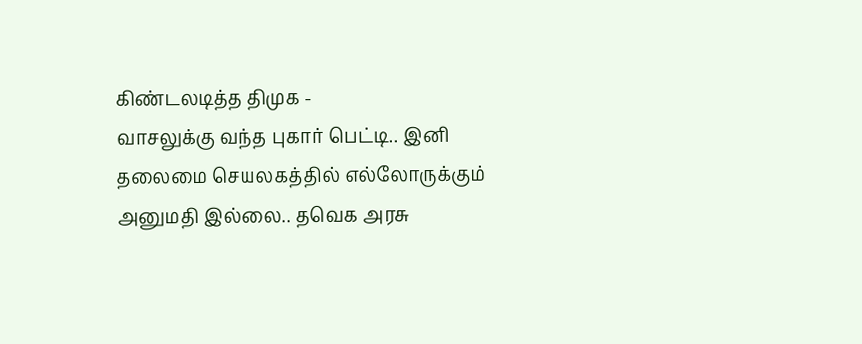கிண்டலடித்த திமுக -
வாசலுக்கு வந்த புகார் பெட்டி.. இனி தலைமை செயலகத்தில் எல்லோருக்கும் அனுமதி இல்லை.. தவெக அரசு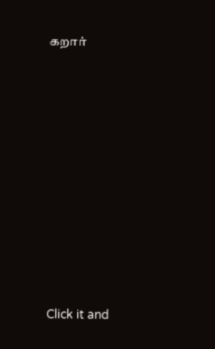கறார்












Click it and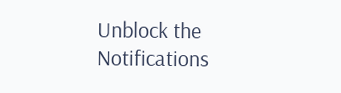Unblock the Notifications